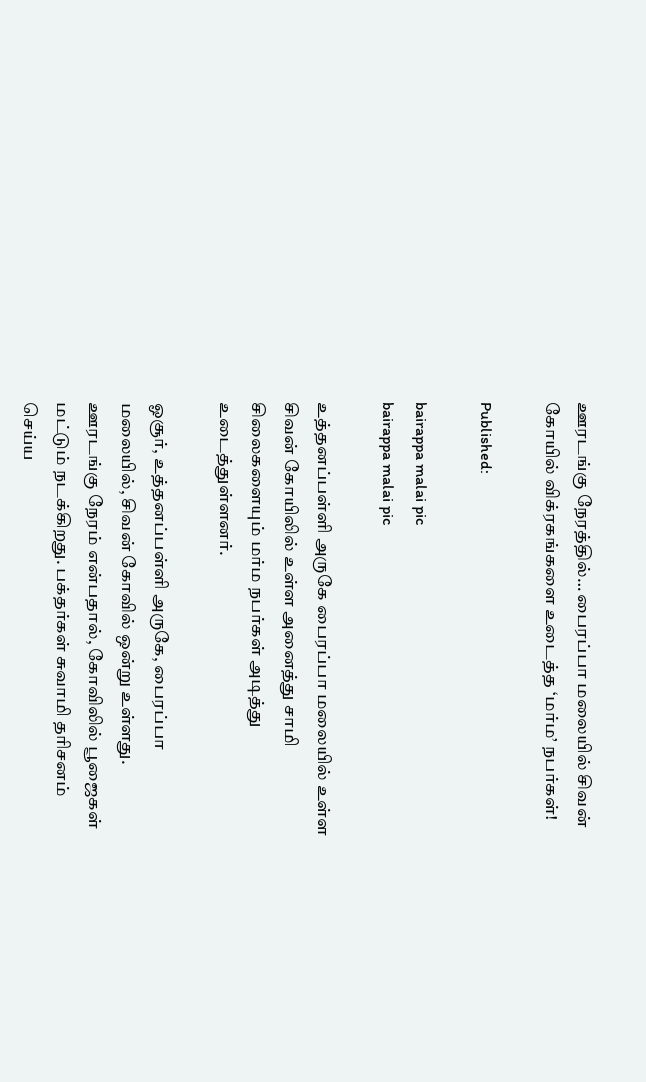ஊரடங்கு நேரத்தில்… பைரப்பா மலையில் சிவன் கோயில் விக்ரகங்களை உடைத்த ‘மர்ம’ நபர்கள்!

Published:

bairappa malai pic
bairappa malai pic

உத்தனப்பள்ளி அருகே பைரப்பா மலையில் உள்ள சிவன் கோயிலில் உள்ள அனைத்து சாமி  சிலைகளையும் மர்ம நபர்கள் அடித்து உடைத்துள்ளனர்.

ஓசூர், உத்தனப்பள்ளி அருகே, பைரப்பா மலையில், சிவன் கோவில் ஒன்று உள்ளது.  ஊரடங்கு நேரம் என்பதால், கோவிலில் பூஜைகள் மட்டும் நடக்கிறது. பக்தர்கள் சுவாமி தரிசனம் செய்ய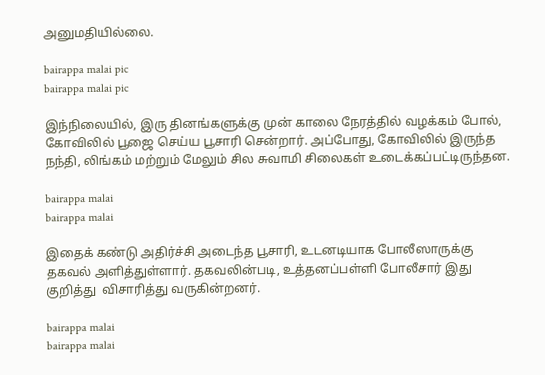அனுமதியில்லை.

bairappa malai pic
bairappa malai pic

இந்நிலையில், இரு தினங்களுக்கு முன் காலை நேரத்தில் வழக்கம் போல், கோவிலில் பூஜை செய்ய பூசாரி சென்றார். அப்போது, கோவிலில் இருந்த நந்தி, லிங்கம் மற்றும் மேலும் சில சுவாமி சிலைகள் உடைக்கப்பட்டிருந்தன.

bairappa malai
bairappa malai

இதைக் கண்டு அதிர்ச்சி அடைந்த பூசாரி, உடனடியாக போலீஸாருக்கு தகவல் அளித்துள்ளார். தகவலின்படி, உத்தனப்பள்ளி போலீசார் இது குறித்து  விசாரித்து வருகின்றனர்.

bairappa malai
bairappa malai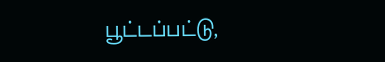பூட்டப்பட்டு,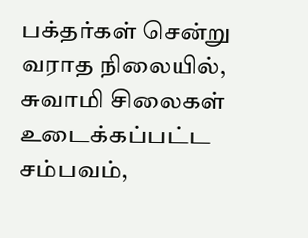பக்தர்கள் சென்று வராத நிலையில்,  சுவாமி சிலைகள் உடைக்கப்பட்ட சம்பவம்,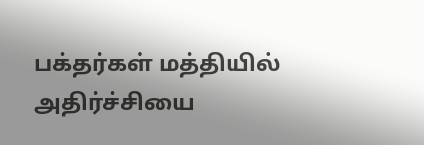பக்தர்கள் மத்தியில் அதிர்ச்சியை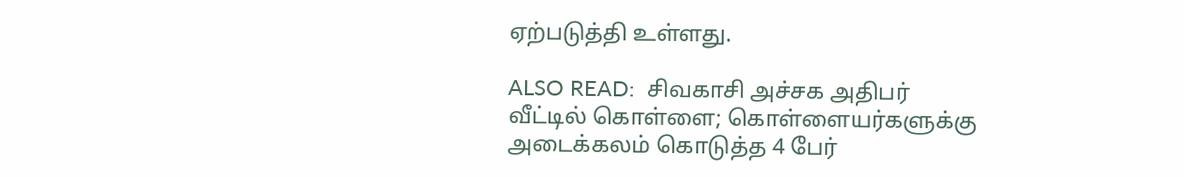ஏற்படுத்தி உள்ளது.

ALSO READ:  சிவகாசி அச்சக அதிபர் வீட்டில் கொள்ளை; கொள்ளையர்களுக்கு அடைக்கலம் கொடுத்த 4 பேர்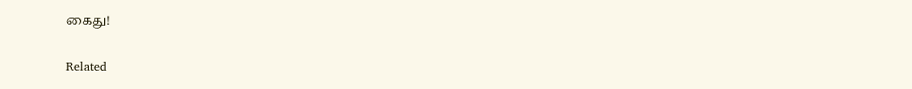கைது!

Related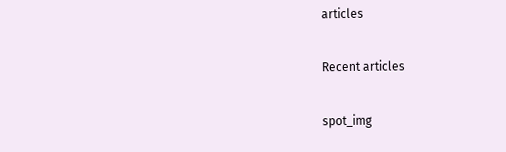articles

Recent articles

spot_img